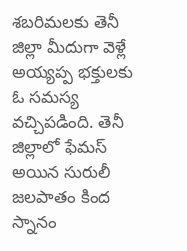శబరిమలకు తెనీ జిల్లా మీదుగా వెళ్లే అయ్యప్ప భక్తులకు ఓ సమస్య వచ్చిపడింది. తెనీ జిల్లాలో ఫేమస్ అయిన సురులీ జలపాతం కింద స్నానం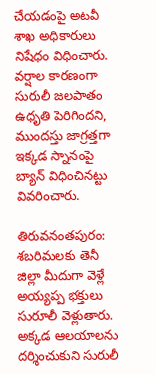చేయడంపై అటవీ శాఖ అధికారులు నిషేధం విధించారు. వర్షాల కారణంగా సురులీ జలపాతం ఉధృతి పెరిగిందని, ముందస్తు జాగ్రత్తగా ఇక్కడ స్నానంపై బ్యాన్ విధించినట్టు వివరించారు.

తిరువనంతపురం: శబరిమలకు తెనీ జిల్లా మీదుగా వెళ్లే అయ్యప్ప భక్తులు సురూలీ వెళ్లుతారు. అక్కడ ఆలయాలను దర్శించుకుని సురులీ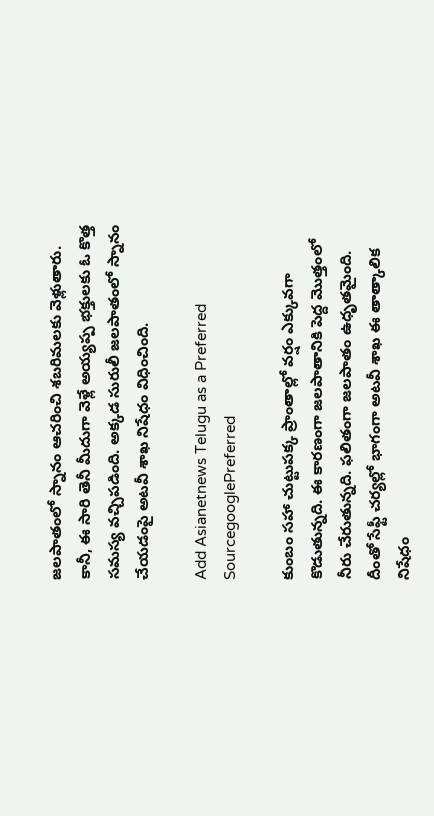జలపాతంలో స్నానం ఆచరించి శబరిమలకు వెళ్లుతారు. కానీ, ఈ సారి తెనీ మీదుగా వెళ్లే అయ్యప్ప భక్తులకు ఓ కొత్త సమస్య వచ్చిపడింది. అక్కడ సురులీ జలపాతంలో స్నానం చేయడంపై అటవీ శాఖ నిషేధం విధించింది.

Add Asianetnews Telugu as a Preferred SourcegooglePreferred

కుంబం సహా చుట్టుపక్క ప్రాంతాల్లో వర్షం ఎక్కువగా కొడుతున్నది. ఈ కారణంగా జలపాతానికి పెద్ద మొత్తంలో నీరు చేరుతున్నది. ఫలితంగా జలపాతం ఉధృతమైంది. దీంతో సేఫ్టీ చర్యల్లో భాగంగా అటవీ శాఖ ఈ తాత్కాలిక నిషేధం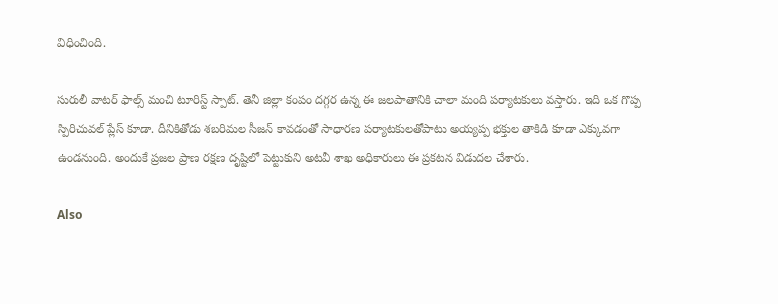విధించింది.

సురులీ వాటర్ ఫాల్స్ మంచి టూరిస్ట్ స్పాట్. తెనీ జిల్లా కంపం దగ్గర ఉన్న ఈ జలపాతానికి చాలా మంది పర్యాటకులు వస్తారు. ఇది ఒక గొప్ప స్పిరిచువల్ ప్లేస్ కూడా. దీనికితోడు శబరిమల సీజన్ కావడంతో సాధారణ పర్యాటకులతోపాటు అయ్యప్ప భక్తుల తాకిడి కూడా ఎక్కువగా ఉండనుంది. అందుకే ప్రజల ప్రాణ రక్షణ దృష్టిలో పెట్టుకుని అటవీ శాఖ అధికారులు ఈ ప్రకటన విడుదల చేశారు.

Also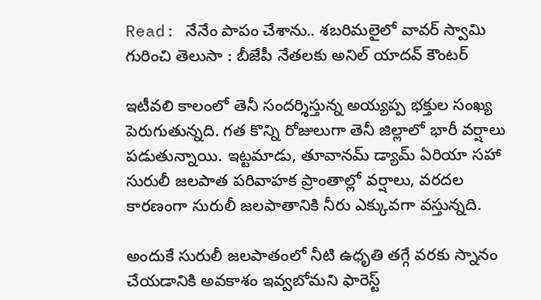Read: నేనేం పాపం చేశాను.. శబరిమలైలో వావర్ స్వామి గురించి తెలుసా : బీజేపీ నేతలకు అనిల్ యాదవ్ కౌంటర్

ఇటీవలి కాలంలో తెనీ సందర్శిస్తున్న అయ్యప్ప భక్తుల సంఖ్య పెరుగుతున్నది. గత కొన్ని రోజులుగా తెనీ జిల్లాలో భారీ వర్షాలు పడుతున్నాయి. ఇట్టమాడు, తూవానమ్ డ్యామ్ ఏరియా సహా సురులీ జలపాత పరివాహక ప్రాంతాల్లో వర్షాలు, వరదల కారణంగా సురులీ జలపాతానికి నీరు ఎక్కువగా వస్తున్నది.

అందుకే సురులీ జలపాతంలో నీటి ఉధృతి తగ్గే వరకు స్నానం చేయడానికి అవకాశం ఇవ్వబోమని ఫారెస్ట్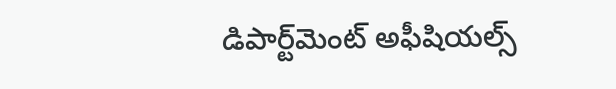డిపార్ట్‌మెంట్ అఫీషియల్స్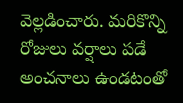వెల్లడించారు. మరికొన్ని రోజులు వర్షాలు పడే అంచనాలు ఉండటంతో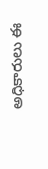అధికారులు ఈ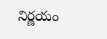నిర్ణయం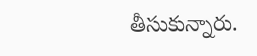తీసుకున్నారు.